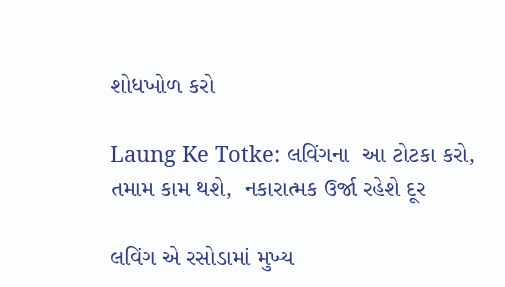શોધખોળ કરો

Laung Ke Totke: લવિંગના  આ ટોટકા કરો, તમામ કામ થશે,  નકારાત્મક ઉર્જા રહેશે દૂર

લવિંગ એ રસોડામાં મુખ્ય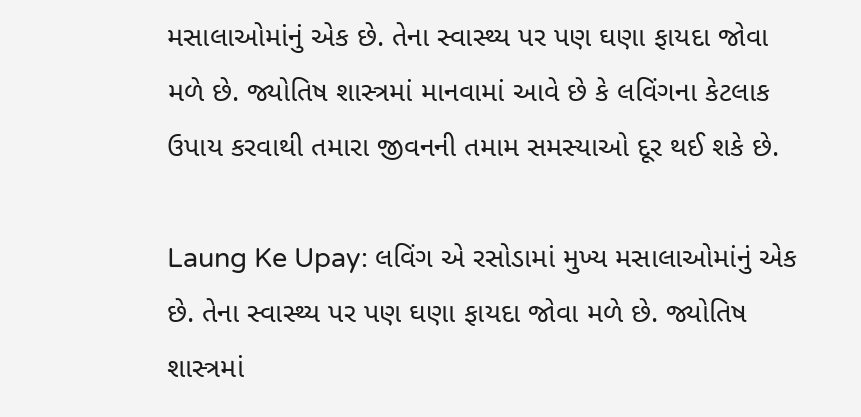મસાલાઓમાંનું એક છે. તેના સ્વાસ્થ્ય પર પણ ઘણા ફાયદા જોવા મળે છે. જ્યોતિષ શાસ્ત્રમાં માનવામાં આવે છે કે લવિંગના કેટલાક ઉપાય કરવાથી તમારા જીવનની તમામ સમસ્યાઓ દૂર થઈ શકે છે.

Laung Ke Upay: લવિંગ એ રસોડામાં મુખ્ય મસાલાઓમાંનું એક છે. તેના સ્વાસ્થ્ય પર પણ ઘણા ફાયદા જોવા મળે છે. જ્યોતિષ શાસ્ત્રમાં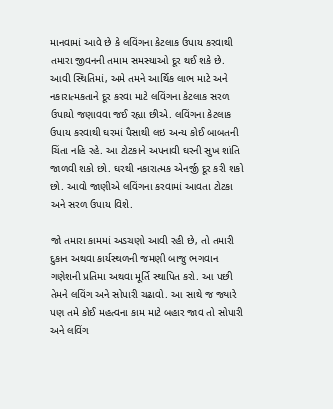માનવામાં આવે છે કે લવિંગના કેટલાક ઉપાય કરવાથી તમારા જીવનની તમામ સમસ્યાઓ દૂર થઈ શકે છે. આવી સ્થિતિમાં, અમે તમને આર્થિક લાભ માટે અને નકારાત્મકતાને દૂર કરવા માટે લવિંગના કેટલાક સરળ ઉપાયો જણાવવા જઈ રહ્યા છીએ. લવિંગના કેટલાક ઉપાય કરવાથી ઘરમાં પૈસાથી લઇ અન્ય કોઈ બાબતની ચિંતા નહિ રહે. આ ટોટકાને અપનાવી ઘરની સુખ શાંતિ જાળવી શકો છો. ઘરથી નકારાત્મક એનર્જી દૂર કરી શકો છો. આવો જાણીએ લવિંગના કરવામાં આવતા ટોટકા અને સરળ ઉપાય વિશે.

જો તમારા કામમાં અડચણો આવી રહી છે, તો તમારી દુકાન અથવા કાર્યસ્થળની જમણી બાજુ ભગવાન ગણેશની પ્રતિમા અથવા મૂર્તિ સ્થાપિત કરો. આ પછી તેમને લવિંગ અને સોપારી ચઢાવો. આ સાથે જ જ્યારે પણ તમે કોઈ મહત્વના કામ માટે બહાર જાવ તો સોપારી અને લવિંગ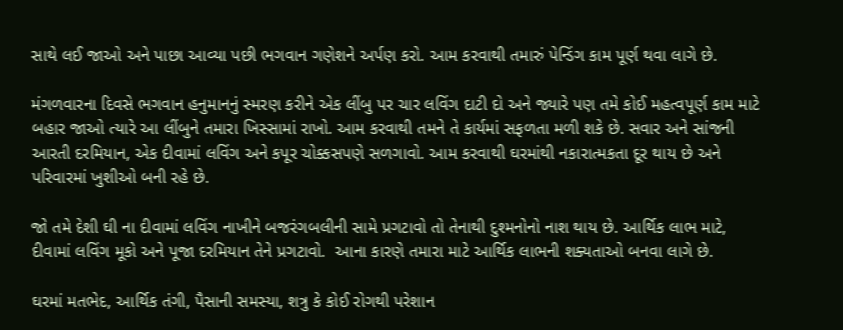સાથે લઈ જાઓ અને પાછા આવ્યા પછી ભગવાન ગણેશને અર્પણ કરો. આમ કરવાથી તમારું પેન્ડિંગ કામ પૂર્ણ થવા લાગે છે.

મંગળવારના દિવસે ભગવાન હનુમાનનું સ્મરણ કરીને એક લીંબુ પર ચાર લવિંગ દાટી દો અને જ્યારે પણ તમે કોઈ મહત્વપૂર્ણ કામ માટે બહાર જાઓ ત્યારે આ લીંબુને તમારા ખિસ્સામાં રાખો. આમ કરવાથી તમને તે કાર્યમાં સફળતા મળી શકે છે. સવાર અને સાંજની આરતી દરમિયાન, એક દીવામાં લવિંગ અને કપૂર ચોક્કસપણે સળગાવો. આમ કરવાથી ઘરમાંથી નકારાત્મકતા દૂર થાય છે અને પરિવારમાં ખુશીઓ બની રહે છે.

જો તમે દેશી ઘી ના દીવામાં લવિંગ નાખીને બજરંગબલીની સામે પ્રગટાવો તો તેનાથી દુશ્મનોનો નાશ થાય છે. આર્થિક લાભ માટે, દીવામાં લવિંગ મૂકો અને પૂજા દરમિયાન તેને પ્રગટાવો.  આના કારણે તમારા માટે આર્થિક લાભની શક્યતાઓ બનવા લાગે છે.

ઘરમાં મતભેદ, આર્થિક તંગી, પૈસાની સમસ્યા, શત્રુ કે કોઈ રોગથી પરેશાન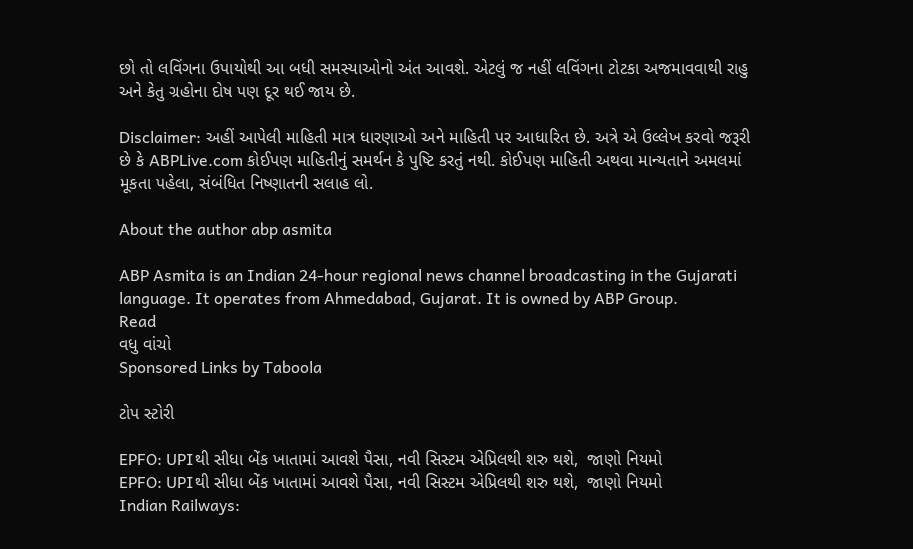છો તો લવિંગના ઉપાયોથી આ બધી સમસ્યાઓનો અંત આવશે. એટલું જ નહીં લવિંગના ટોટકા અજમાવવાથી રાહુ અને કેતુ ગ્રહોના દોષ પણ દૂર થઈ જાય છે.

Disclaimer: અહીં આપેલી માહિતી માત્ર ધારણાઓ અને માહિતી પર આધારિત છે. અત્રે એ ઉલ્લેખ કરવો જરૂરી છે કે ABPLive.com કોઈપણ માહિતીનું સમર્થન કે પુષ્ટિ કરતું નથી. કોઈપણ માહિતી અથવા માન્યતાને અમલમાં મૂકતા પહેલા, સંબંધિત નિષ્ણાતની સલાહ લો.

About the author abp asmita

ABP Asmita is an Indian 24-hour regional news channel broadcasting in the Gujarati language. It operates from Ahmedabad, Gujarat. It is owned by ABP Group.
Read
વધુ વાંચો
Sponsored Links by Taboola

ટોપ સ્ટોરી

EPFO: UPIથી સીધા બેંક ખાતામાં આવશે પૈસા, નવી સિસ્ટમ એપ્રિલથી શરુ થશે,  જાણો નિયમો
EPFO: UPIથી સીધા બેંક ખાતામાં આવશે પૈસા, નવી સિસ્ટમ એપ્રિલથી શરુ થશે,  જાણો નિયમો
Indian Railways: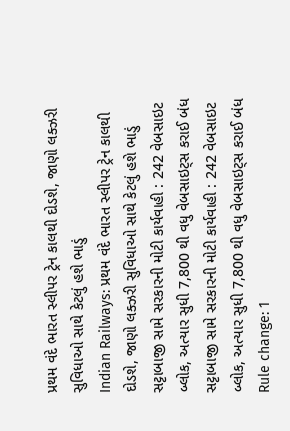પ્રથમ વંદે ભારત સ્લીપર ટ્રેન કાલથી દોડશે, જાણો લક્ઝરી સુવિધાઓ સાથે કેટલું હશે ભાડું
Indian Railways: પ્રથમ વંદે ભારત સ્લીપર ટ્રેન કાલથી દોડશે, જાણો લક્ઝરી સુવિધાઓ સાથે કેટલું હશે ભાડું
સટ્ટાબાજી સામે સરકારની મોટી કાર્યવાહી : 242 વેબસાઇટ બ્લોક, અત્યાર સુધી 7,800 થી વધુ વેબસાઇટ્સ કરાઈ બંધ
સટ્ટાબાજી સામે સરકારની મોટી કાર્યવાહી : 242 વેબસાઇટ બ્લોક, અત્યાર સુધી 7,800 થી વધુ વેબસાઇટ્સ કરાઈ બંધ
Rule change: 1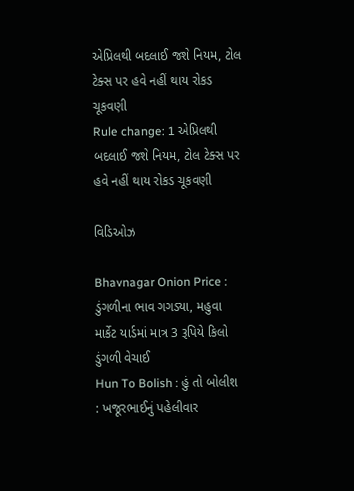એપ્રિલથી બદલાઈ જશે નિયમ, ટોલ ટેક્સ પર હવે નહીં થાય રોકડ ચૂકવણી
Rule change: 1 એપ્રિલથી બદલાઈ જશે નિયમ, ટોલ ટેક્સ પર હવે નહીં થાય રોકડ ચૂકવણી

વિડિઓઝ

Bhavnagar Onion Price : ડુંગળીના ભાવ ગગડ્યા, મહુવા માર્કેટ યાર્ડમાં માત્ર 3 રૂપિયે કિલો ડુંગળી વેચાઈ
Hun To Bolish : હું તો બોલીશ : ખજૂરભાઈનું પહેલીવાર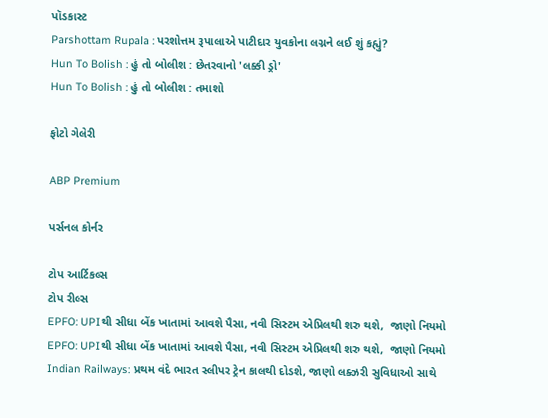પૉડકાસ્ટ
Parshottam Rupala : પરશોત્તમ રૂપાલાએ પાટીદાર યુવકોના લગ્નને લઈ શું કહ્યું?
Hun To Bolish : હું તો બોલીશ : છેતરવાનો 'લક્કી ડ્રો'
Hun To Bolish : હું તો બોલીશ : તમાશો

ફોટો ગેલેરી

ABP Premium

પર્સનલ કોર્નર

ટોપ આર્ટિકલ્સ
ટોપ રીલ્સ
EPFO: UPIથી સીધા બેંક ખાતામાં આવશે પૈસા, નવી સિસ્ટમ એપ્રિલથી શરુ થશે,  જાણો નિયમો
EPFO: UPIથી સીધા બેંક ખાતામાં આવશે પૈસા, નવી સિસ્ટમ એપ્રિલથી શરુ થશે,  જાણો નિયમો
Indian Railways: પ્રથમ વંદે ભારત સ્લીપર ટ્રેન કાલથી દોડશે, જાણો લક્ઝરી સુવિધાઓ સાથે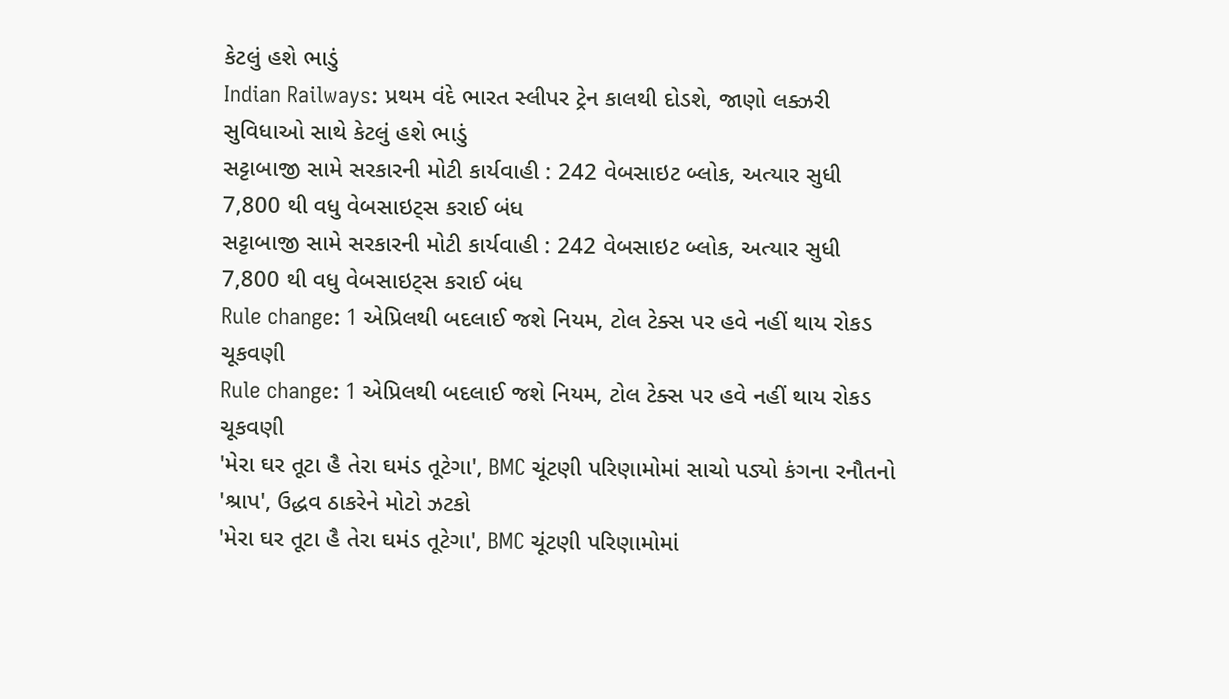કેટલું હશે ભાડું
Indian Railways: પ્રથમ વંદે ભારત સ્લીપર ટ્રેન કાલથી દોડશે, જાણો લક્ઝરી સુવિધાઓ સાથે કેટલું હશે ભાડું
સટ્ટાબાજી સામે સરકારની મોટી કાર્યવાહી : 242 વેબસાઇટ બ્લોક, અત્યાર સુધી 7,800 થી વધુ વેબસાઇટ્સ કરાઈ બંધ
સટ્ટાબાજી સામે સરકારની મોટી કાર્યવાહી : 242 વેબસાઇટ બ્લોક, અત્યાર સુધી 7,800 થી વધુ વેબસાઇટ્સ કરાઈ બંધ
Rule change: 1 એપ્રિલથી બદલાઈ જશે નિયમ, ટોલ ટેક્સ પર હવે નહીં થાય રોકડ ચૂકવણી
Rule change: 1 એપ્રિલથી બદલાઈ જશે નિયમ, ટોલ ટેક્સ પર હવે નહીં થાય રોકડ ચૂકવણી
'મેરા ઘર તૂટા હૈ તેરા ઘમંડ તૂટેગા', BMC ચૂંટણી પરિણામોમાં સાચો પડ્યો કંગના રનૌતનો 'શ્રાપ', ઉદ્ધવ ઠાકરેને મોટો ઝટકો
'મેરા ઘર તૂટા હૈ તેરા ઘમંડ તૂટેગા', BMC ચૂંટણી પરિણામોમાં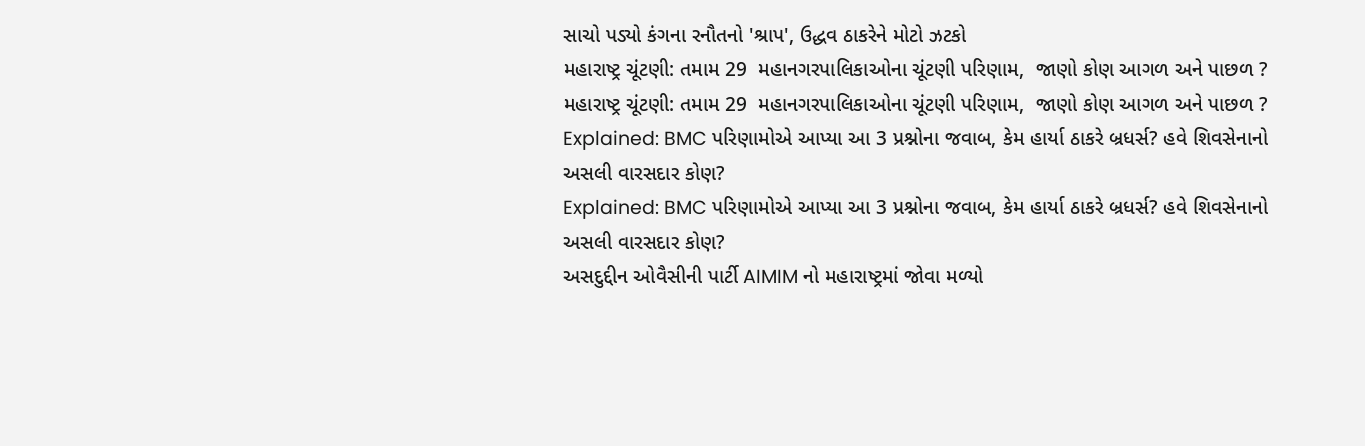સાચો પડ્યો કંગના રનૌતનો 'શ્રાપ', ઉદ્ધવ ઠાકરેને મોટો ઝટકો
મહારાષ્ટ્ર ચૂંટણી: તમામ 29  મહાનગરપાલિકાઓના ચૂંટણી પરિણામ,  જાણો કોણ આગળ અને પાછળ ?
મહારાષ્ટ્ર ચૂંટણી: તમામ 29  મહાનગરપાલિકાઓના ચૂંટણી પરિણામ,  જાણો કોણ આગળ અને પાછળ ?
Explained: BMC પરિણામોએ આપ્યા આ 3 પ્રશ્નોના જવાબ, કેમ હાર્યા ઠાકરે બ્રધર્સ? હવે શિવસેનાનો અસલી વારસદાર કોણ?
Explained: BMC પરિણામોએ આપ્યા આ 3 પ્રશ્નોના જવાબ, કેમ હાર્યા ઠાકરે બ્રધર્સ? હવે શિવસેનાનો અસલી વારસદાર કોણ?
અસદુદ્દીન ઓવૈસીની પાર્ટી AIMIM નો મહારાષ્ટ્રમાં જોવા મળ્યો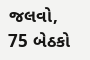જલવો,  75 બેઠકો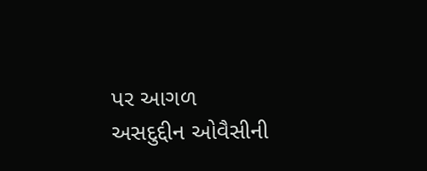પર આગળ
અસદુદ્દીન ઓવૈસીની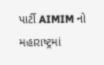પાર્ટી AIMIM નો મહારાષ્ટ્રમાં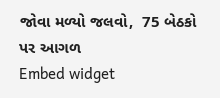જોવા મળ્યો જલવો,  75 બેઠકો પર આગળ
Embed widget